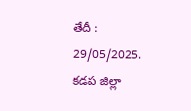తేదీ : 29/05/2025. కడప జిల్లా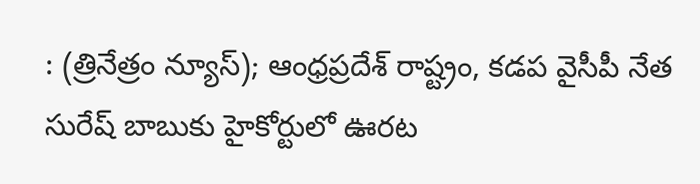: (త్రినేత్రం న్యూస్); ఆంధ్రప్రదేశ్ రాష్ట్రం, కడప వైసీపీ నేత సురేష్ బాబుకు హైకోర్టులో ఊరట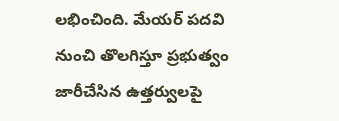లభించింది. మేయర్ పదవి నుంచి తొలగిస్తూ ప్రభుత్వం జారీచేసిన ఉత్తర్వులపై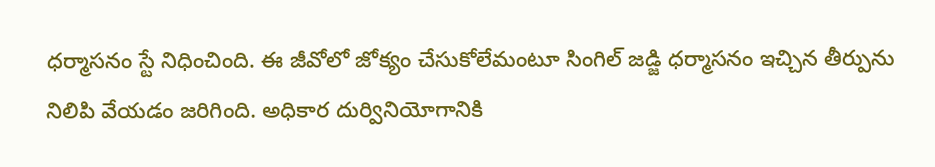ధర్మాసనం స్టే నిధించింది. ఈ జీవోలో జోక్యం చేసుకోలేమంటూ సింగిల్ జడ్జి ధర్మాసనం ఇచ్చిన తీర్పును నిలిపి వేయడం జరిగింది. అధికార దుర్వినియోగానికి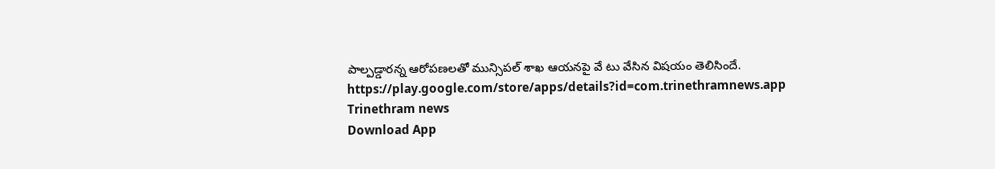పాల్పడ్డారన్న ఆరోపణలతో మున్సిపల్ శాఖ ఆయనపై వే టు వేసిన విషయం తెలిసిందే.
https://play.google.com/store/apps/details?id=com.trinethramnews.app
Trinethram news
Download App